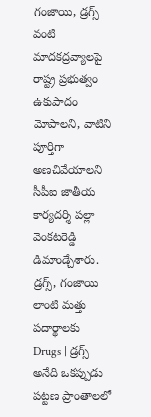గంజాయి, డ్రగ్స్ వంటి మాదకద్రవ్యాలపై రాష్ట్ర ప్రభుత్వం ఉకుపాదం మోపాలని, వాటిని పూర్తిగా అణచివేయాలని సీపీఐ జాతీయ కార్యదర్శి పల్లా వెంకటరెడ్డి డిమాండ్చేశారు. డ్రగ్స్, గంజాయి లాంటి మత్తు పదార్థాలకు
Drugs | డ్రగ్స్ అనేది ఒకప్పుడు పట్టణ ప్రాంతాలలో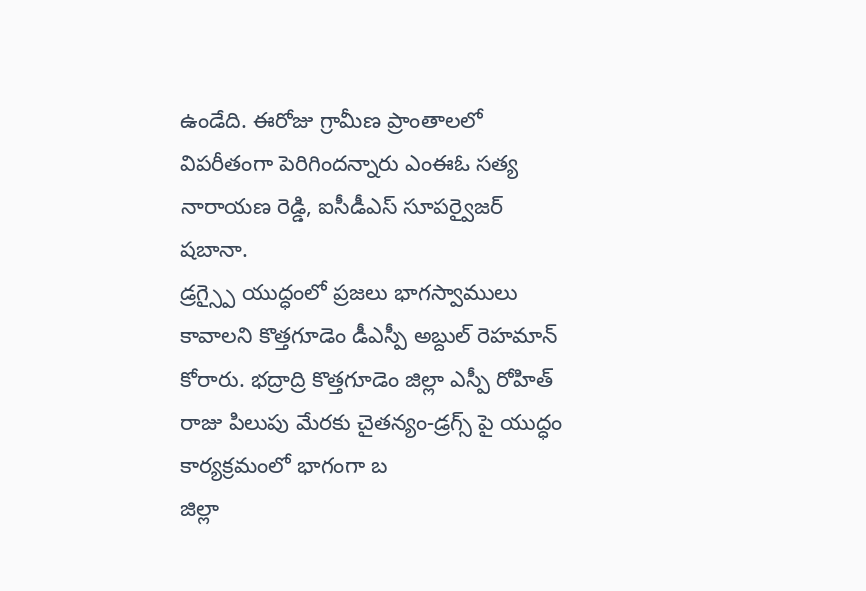ఉండేది. ఈరోజు గ్రామీణ ప్రాంతాలలో విపరీతంగా పెరిగిందన్నారు ఎంఈఓ సత్య నారాయణ రెడ్డి, ఐసీడీఎస్ సూపర్వైజర్ షబానా.
డ్రగ్స్పై యుద్ధంలో ప్రజలు భాగస్వాములు కావాలని కొత్తగూడెం డీఎస్పీ అబ్దుల్ రెహమాన్ కోరారు. భద్రాద్రి కొత్తగూడెం జిల్లా ఎస్పీ రోహిత్ రాజు పిలుపు మేరకు చైతన్యం-డ్రగ్స్ పై యుద్ధం కార్యక్రమంలో భాగంగా బ
జిల్లా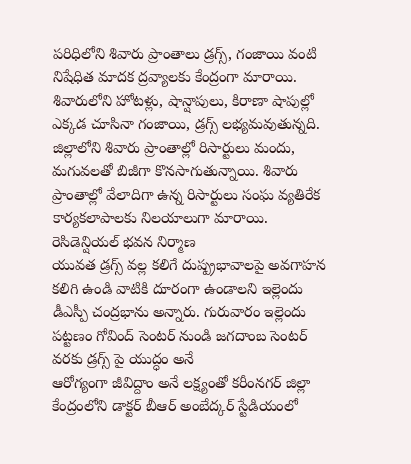పరిధిలోని శివారు ప్రాంతాలు డ్రగ్స్, గంజాయి వంటి నిషేధిత మాదక ద్రవ్యాలకు కేంద్రంగా మారాయి. శివారులోని హోటళ్లు, షాన్షాపులు, కిరాణా షాపుల్లో ఎక్కడ చూసినా గంజాయి, డ్రగ్స్ లభ్యమవుతున్నది.
జిల్లాలోని శివారు ప్రాంతాల్లో రిసార్టులు మందు, మగువలతో బిజీగా కొనసాగుతున్నాయి. శివారు ప్రాంతాల్లో వేలాదిగా ఉన్న రిసార్టులు సంఘ వ్యతిరేక కార్యకలాపాలకు నిలయాలుగా మారాయి. రెసిడెన్షియల్ భవన నిర్మాణ
యువత డ్రగ్స్ వల్ల కలిగే దుష్ప్రభావాలపై అవగాహన కలిగి ఉండి వాటికి దూరంగా ఉండాలని ఇల్లెందు డీఎస్పీ చంద్రభాను అన్నారు. గురువారం ఇల్లెందు పట్టణం గోవింద్ సెంటర్ నుండి జగదాంబ సెంటర్ వరకు డ్రగ్స్ పై యుద్ధం అనే
ఆరోగ్యంగా జీవిద్దాం అనే లక్ష్యంతో కరీంనగర్ జిల్లా కేంద్రంలోని డాక్టర్ బీఆర్ అంబేద్కర్ స్టేడియంలో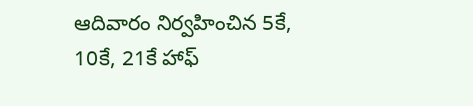ఆదివారం నిర్వహించిన 5కే, 10కే, 21కే హాఫ్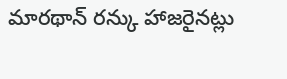మారథాన్ రన్కు హాజరైనట్లు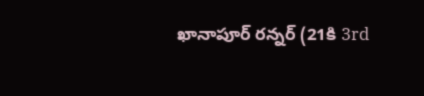ఖానాపూర్ రన్నర్ (21కి 3rd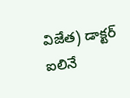విజేత) డాక్టర్ ఐలినే